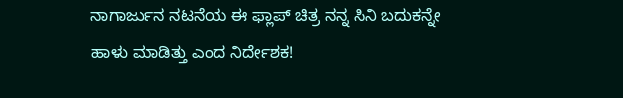ನಾಗಾರ್ಜುನ ನಟನೆಯ ಈ ಫ್ಲಾಪ್ ಚಿತ್ರ ನನ್ನ ಸಿನಿ ಬದುಕನ್ನೇ ಹಾಳು ಮಾಡಿತ್ತು ಎಂದ ನಿರ್ದೇಶಕ!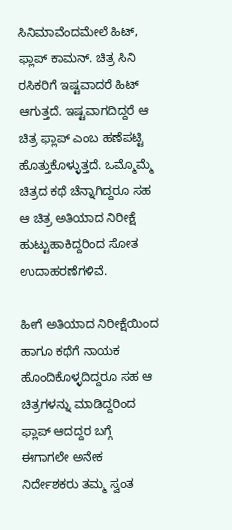ಸಿನಿಮಾವೆಂದಮೇಲೆ ಹಿಟ್, ಫ್ಲಾಪ್ ಕಾಮನ್. ಚಿತ್ರ ಸಿನಿ ರಸಿಕರಿಗೆ ಇಷ್ಟವಾದರೆ ಹಿಟ್ ಆಗುತ್ತದೆ. ಇಷ್ಟವಾಗದಿದ್ದರೆ ಆ ಚಿತ್ರ ಫ್ಲಾಪ್ ಎಂಬ ಹಣೆಪಟ್ಟಿ ಹೊತ್ತುಕೊಳ್ಳುತ್ತದೆ. ಒಮ್ಮೊಮ್ಮೆ ಚಿತ್ರದ ಕಥೆ ಚೆನ್ನಾಗಿದ್ದರೂ ಸಹ ಆ ಚಿತ್ರ ಅತಿಯಾದ ನಿರೀಕ್ಷೆ ಹುಟ್ಟುಹಾಕಿದ್ದರಿಂದ ಸೋತ ಉದಾಹರಣೆಗಳಿವೆ.

ಹೀಗೆ ಅತಿಯಾದ ನಿರೀಕ್ಷೆಯಿಂದ ಹಾಗೂ ಕಥೆಗೆ ನಾಯಕ ಹೊಂದಿಕೊಳ್ಳದಿದ್ದರೂ ಸಹ ಆ ಚಿತ್ರಗಳನ್ನು ಮಾಡಿದ್ದರಿಂದ ಫ್ಲಾಪ್ ಆದದ್ದರ ಬಗ್ಗೆ ಈಗಾಗಲೇ ಅನೇಕ ನಿರ್ದೇಶಕರು ತಮ್ಮ ಸ್ವಂತ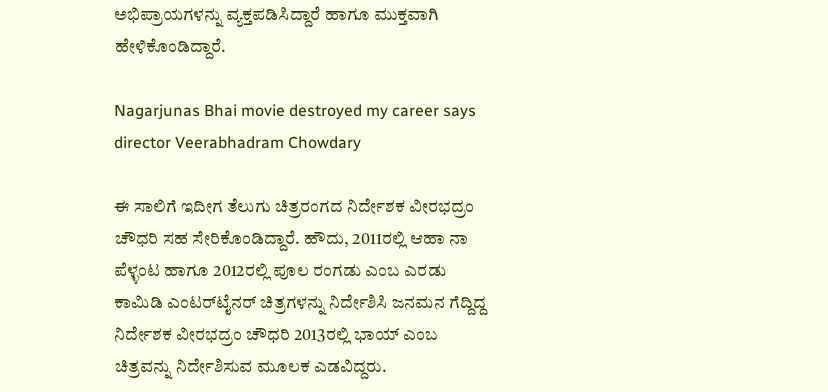ಅಭಿಪ್ರಾಯಗಳನ್ನು ವ್ಯಕ್ತಪಡಿಸಿದ್ದಾರೆ ಹಾಗೂ ಮುಕ್ತವಾಗಿ ಹೇಳಿಕೊಂಡಿದ್ದಾರೆ.

Nagarjunas Bhai movie destroyed my career says director Veerabhadram Chowdary

ಈ ಸಾಲಿಗೆ ಇದೀಗ ತೆಲುಗು ಚಿತ್ರರಂಗದ ನಿರ್ದೇಶಕ ವೀರಭದ್ರಂ ಚೌಧರಿ ಸಹ ಸೇರಿಕೊಂಡಿದ್ದಾರೆ. ಹೌದು, 2011ರಲ್ಲಿ ಆಹಾ ನಾ ಪೆಳ್ಳಂಟ ಹಾಗೂ 2012ರಲ್ಲಿ ಪೂಲ ರಂಗಡು ಎಂಬ ಎರಡು ಕಾಮಿಡಿ ಎಂಟರ್‌ಟೈನರ್ ಚಿತ್ರಗಳನ್ನು ನಿರ್ದೇಶಿಸಿ ಜನಮನ ಗೆದ್ದಿದ್ದ ನಿರ್ದೇಶಕ ವೀರಭದ್ರಂ ಚೌಧರಿ 2013ರಲ್ಲಿ ಭಾಯ್ ಎಂಬ ಚಿತ್ರವನ್ನು ನಿರ್ದೇಶಿಸುವ ಮೂಲಕ ಎಡವಿದ್ದರು.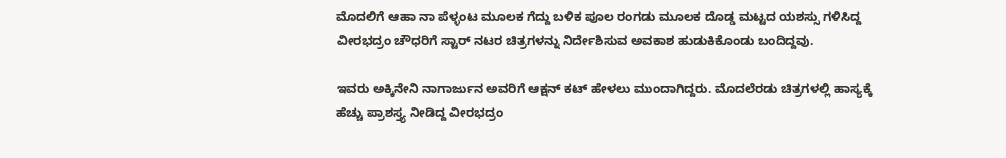ಮೊದಲಿಗೆ ಆಹಾ ನಾ ಪೆಳ್ಳಂಟ ಮೂಲಕ ಗೆದ್ದು ಬಳಿಕ ಪೂಲ ರಂಗಡು ಮೂಲಕ ದೊಡ್ಡ ಮಟ್ಟದ ಯಶಸ್ಸು ಗಳಿಸಿದ್ದ ವೀರಭದ್ರಂ ಚೌಧರಿಗೆ ಸ್ಟಾರ್ ನಟರ ಚಿತ್ರಗಳನ್ನು ನಿರ್ದೇಶಿಸುವ ಅವಕಾಶ ಹುಡುಕಿಕೊಂಡು ಬಂದಿದ್ದವು.

ಇವರು ಅಕ್ಕಿನೇನಿ ನಾಗಾರ್ಜುನ ಅವರಿಗೆ ಆಕ್ಷನ್ ಕಟ್ ಹೇಳಲು ಮುಂದಾಗಿದ್ದರು. ಮೊದಲೆರಡು ಚಿತ್ರಗಳಲ್ಲಿ ಹಾಸ್ಯಕ್ಕೆ ಹೆಚ್ಚು ಪ್ರಾಶಸ್ತ್ಯ ನೀಡಿದ್ದ ವೀರಭದ್ರಂ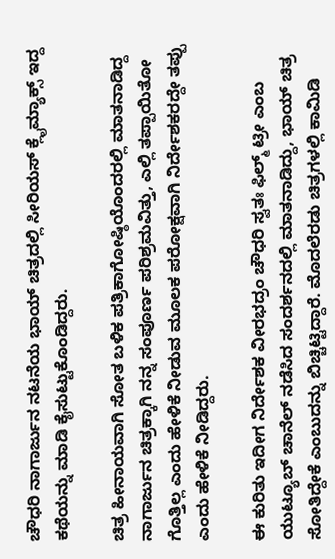ಚೌಧರಿ ನಾಗಾರ್ಜುನ ನಟನೆಯ ಭಾಯ್ ಚಿತ್ರದಲ್ಲಿ ಸೀರಿಯಸ್ ಕ್ಲೈಮ್ಯಾಕ್ಸ್ ಇದ್ದ ಕಥೆಯನ್ನು ಮಾಡಿ ಕೈಸುಟ್ಟುಕೊಂಡಿದ್ದರು.

ಚಿತ್ರ ಹೀನಾಯವಾಗಿ ಸೋತ ಬಳಿಕ ಪತ್ರಿಕಾಗೋಷ್ಠಿಯೊಂದರಲ್ಲಿ ಮಾತನಾಡಿದ್ದ ನಾಗಾರ್ಜುನ ಚಿತ್ರಕ್ಕಾಗಿ ನನ್ನ ಸಂಪೂರ್ಣ ಪರಿಶ್ರಮವಿತ್ತು, ಎಲ್ಲಿ ತಪ್ಪಾಯಿತೋ ಗೊತ್ತಿಲ್ಲ ಎಂದು ಹೇಳಿಕೆ ನೀಡುವ ಮೂಲಕ ಪರೋಕ್ಷವಾಗಿ ನಿರ್ದೇಶಕರದ್ದೇ ತಪ್ಪು ಎಂದು ಹೇಳಿಕೆ ನೀಡಿದ್ದರು.

ಈ ಕುರಿತು ಇದೀಗ ನಿರ್ದೇಶಕ ವೀರಭದ್ರಂ ಚೌಧರಿ ಸ್ವತಃ ಫಿಲ್ಮ್ ಟ್ರೀ ಎಂಬ ಯುಟ್ಯೂಬ್ ಚಾನೆಲ್ ನಡೆಸಿದ ಸಂದರ್ಶನದಲ್ಲಿ ಮಾತನಾಡಿದ್ದು, ಭಾಯ್ ಚಿತ್ರ ಸೋತಿದ್ದೇಕೆ ಎಂಬುದನ್ನು ಬಿಚ್ಚಿಟ್ಟಿದ್ದಾರೆ. ಮೊದಲೆರಡು ಚಿತ್ರಗಳಲ್ಲಿ ಕಾಮಿಡಿ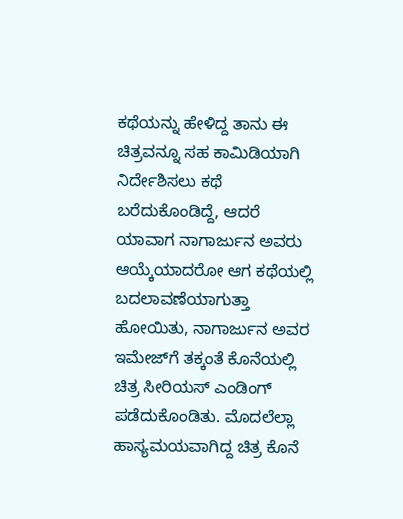ಕಥೆಯನ್ನು ಹೇಳಿದ್ದ ತಾನು ಈ ಚಿತ್ರವನ್ನೂ ಸಹ ಕಾಮಿಡಿಯಾಗಿ ನಿರ್ದೇಶಿಸಲು ಕಥೆ ಬರೆದುಕೊಂಡಿದ್ದೆ, ಆದರೆ ಯಾವಾಗ ನಾಗಾರ್ಜುನ ಅವರು ಆಯ್ಕೆಯಾದರೋ ಆಗ ಕಥೆಯಲ್ಲಿ ಬದಲಾವಣೆಯಾಗುತ್ತಾ ಹೋಯಿತು, ನಾಗಾರ್ಜುನ ಅವರ ಇಮೇಜ್‌ಗೆ ತಕ್ಕಂತೆ ಕೊನೆಯಲ್ಲಿ ಚಿತ್ರ ಸೀರಿಯಸ್ ಎಂಡಿಂಗ್ ಪಡೆದುಕೊಂಡಿತು. ಮೊದಲೆಲ್ಲಾ ಹಾಸ್ಯಮಯವಾಗಿದ್ದ ಚಿತ್ರ ಕೊನೆ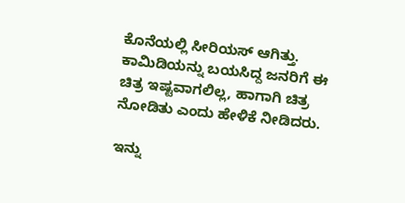ಕೊನೆಯಲ್ಲಿ ಸೀರಿಯಸ್ ಆಗಿತ್ತು. ಕಾಮಿಡಿಯನ್ನು ಬಯಸಿದ್ದ ಜನರಿಗೆ ಈ ಚಿತ್ರ ಇಷ್ಟವಾಗಲಿಲ್ಲ, ಹಾಗಾಗಿ ಚಿತ್ರ ನೋಡಿತು ಎಂದು ಹೇಳಿಕೆ ನೀಡಿದರು.

ಇನ್ನು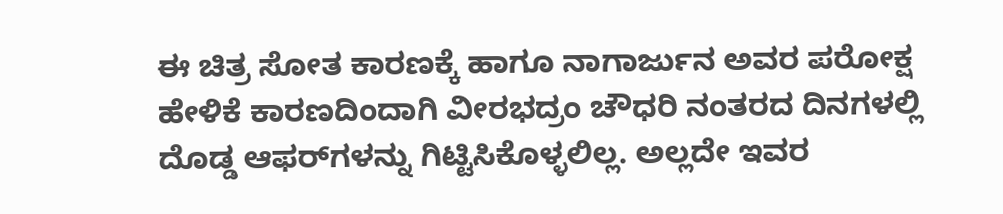ಈ ಚಿತ್ರ ಸೋತ ಕಾರಣಕ್ಕೆ ಹಾಗೂ ನಾಗಾರ್ಜುನ ಅವರ ಪರೋಕ್ಷ ಹೇಳಿಕೆ ಕಾರಣದಿಂದಾಗಿ ವೀರಭದ್ರಂ ಚೌಧರಿ ನಂತರದ ದಿನಗಳಲ್ಲಿ ದೊಡ್ಡ ಆಫರ್‌ಗಳನ್ನು ಗಿಟ್ಟಿಸಿಕೊಳ್ಳಲಿಲ್ಲ. ಅಲ್ಲದೇ ಇವರ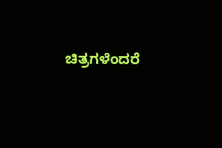ಚಿತ್ರಗಳೆಂದರೆ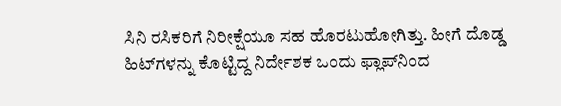ಸಿನಿ ರಸಿಕರಿಗೆ ನಿರೀಕ್ಷೆಯೂ ಸಹ ಹೊರಟುಹೋಗಿತ್ತು. ಹೀಗೆ ದೊಡ್ಡ ಹಿಟ್‌ಗಳನ್ನು ಕೊಟ್ಟಿದ್ದ ನಿರ್ದೇಶಕ ಒಂದು ಫ್ಲಾಪ್‌ನಿಂದ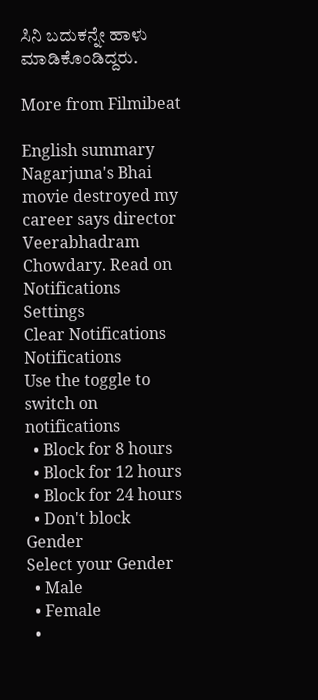ಸಿನಿ ಬದುಕನ್ನೇ ಹಾಳು ಮಾಡಿಕೊಂಡಿದ್ದರು.

More from Filmibeat

English summary
Nagarjuna's Bhai movie destroyed my career says director Veerabhadram Chowdary. Read on
Notifications
Settings
Clear Notifications
Notifications
Use the toggle to switch on notifications
  • Block for 8 hours
  • Block for 12 hours
  • Block for 24 hours
  • Don't block
Gender
Select your Gender
  • Male
  • Female
  •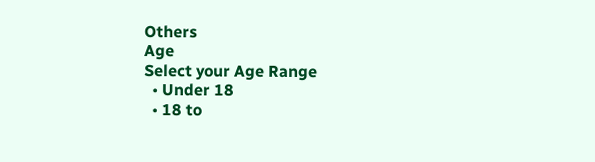Others
Age
Select your Age Range
  • Under 18
  • 18 to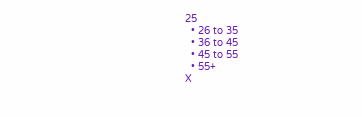25
  • 26 to 35
  • 36 to 45
  • 45 to 55
  • 55+
X